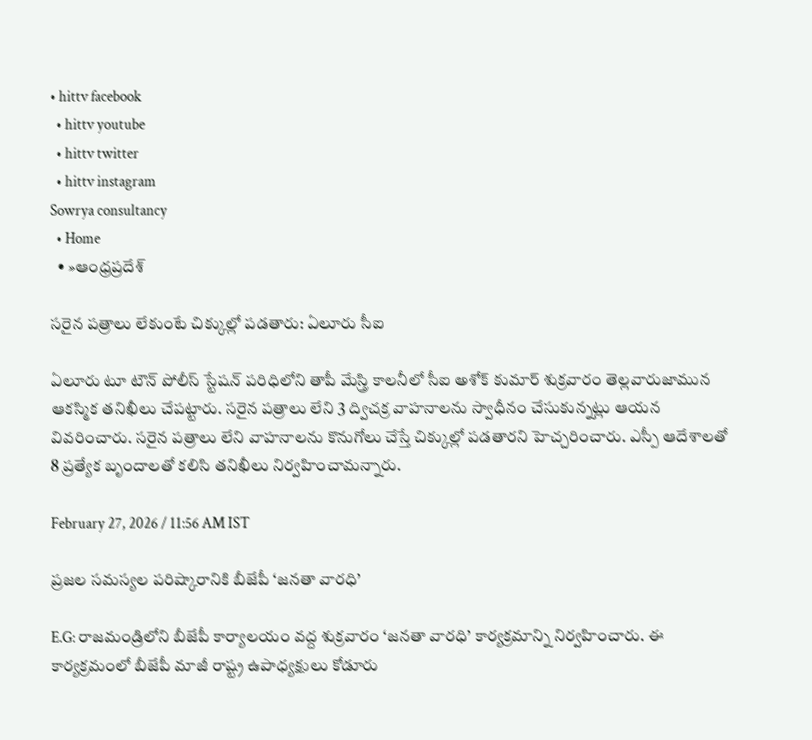• hittv facebook
  • hittv youtube
  • hittv twitter
  • hittv instagram
Sowrya consultancy
  • Home
  • »ఆంధ్రప్రదేశ్

సరైన పత్రాలు లేకుంటే చిక్కుల్లో పడతారు: ఏలూరు సీఐ

ఏలూరు టూ టౌన్ పోలీస్ స్టేషన్ పరిధిలోని తాపీ మేస్త్రి కాలనీలో సీఐ అశోక్ కుమార్ శుక్రవారం తెల్లవారుజామున ఆకస్మిక తనిఖీలు చేపట్టారు. సరైన పత్రాలు లేని 3 ద్విచక్ర వాహనాలను స్వాధీనం చేసుకున్నట్లు ఆయన వివరించారు. సరైన పత్రాలు లేని వాహనాలను కొనుగోలు చేస్తే చిక్కుల్లో పడతారని హెచ్చరించారు. ఎస్పీ ఆదేశాలతో 8 ప్రత్యేక బృందాలతో కలిసి తనిఖీలు నిర్వహించామన్నారు.

February 27, 2026 / 11:56 AM IST

ప్రజల సమస్యల పరిష్కారానికి బీజేపీ ‘జనతా వారధి’

E.G: రాజమండ్రిలోని బీజేపీ కార్యాలయం వద్ద శుక్రవారం ‘జనతా వారధి’ కార్యక్రమాన్ని నిర్వహించారు. ఈ కార్యక్రమంలో బీజేపీ మాజీ రాష్ట్ర ఉపాధ్యక్షులు కోడూరు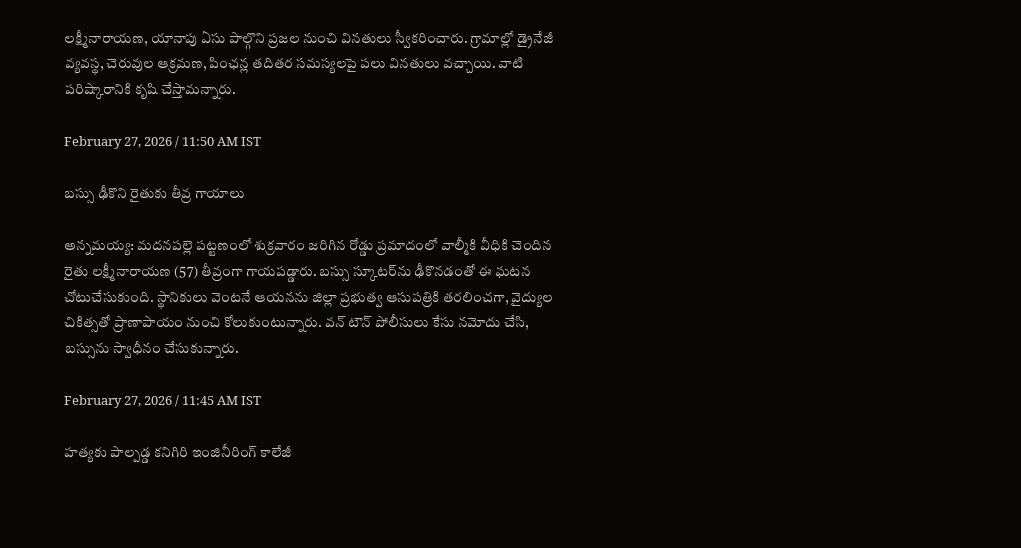లక్ష్మీనారాయణ, యానాపు ఏసు పాల్గొని ప్రజల నుంచి వినతులు స్వీకరించారు. గ్రామాల్లో డ్రైనేజీ వ్యవస్థ, చెరువుల ఆక్రమణ, పింఛన్ల తదితర సమస్యలపై పలు వినతులు వచ్చాయి. వాటి పరిష్కారానికి కృషి చేస్తామన్నారు.

February 27, 2026 / 11:50 AM IST

బస్సు ఢీకొని రైతుకు తీవ్ర గాయాలు

అన్నమయ్య: మదనపల్లె పట్టణంలో శుక్రవారం జరిగిన రోడ్డు ప్రమాదంలో వాల్మీకి వీధికి చెందిన రైతు లక్ష్మీనారాయణ (57) తీవ్రంగా గాయపడ్డారు. బస్సు స్కూటర్‌ను ఢీకొనడంతో ఈ ఘటన చోటుచేసుకుంది. స్థానికులు వెంటనే ఆయనను జిల్లా ప్రభుత్వ ఆసుపత్రికి తరలించగా, వైద్యుల చికిత్సతో ప్రాణాపాయం నుంచి కోలుకుంటున్నారు. వన్ టౌన్ పోలీసులు కేసు నమోదు చేసి, బస్సును స్వాధీనం చేసుకున్నారు.

February 27, 2026 / 11:45 AM IST

హత్యకు పాల్పడ్డ కనిగిరి ఇంజినీరింగ్ కాలేజీ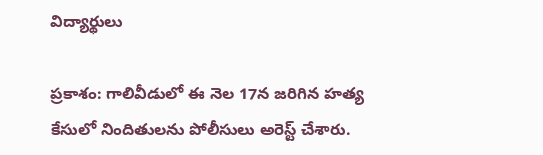విద్యార్థులు

ప్రకాశం: గాలివీడులో ఈ నెల 17న జరిగిన హత్య కేసులో నిందితులను పోలీసులు అరెస్ట్ చేశారు.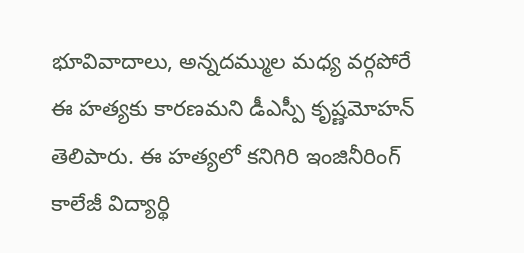భూవివాదాలు, అన్నదమ్ముల మధ్య వర్గపోరే ఈ హత్యకు కారణమని డీఎస్పీ కృష్ణమోహన్ తెలిపారు. ఈ హత్యలో కనిగిరి ఇంజినీరింగ్ కాలేజీ విద్యార్థి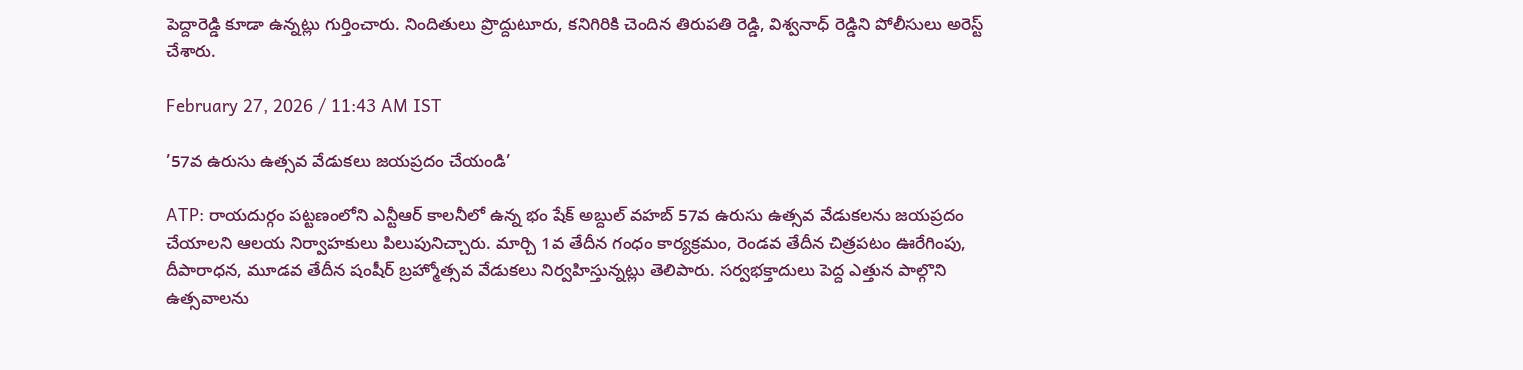పెద్దారెడ్డి కూడా ఉన్నట్లు గుర్తించారు. నిందితులు ప్రొద్దుటూరు, కనిగిరికి చెందిన తిరుపతి రెడ్డి, విశ్వనాధ్ రెడ్డిని పోలీసులు అరెస్ట్ చేశారు.

February 27, 2026 / 11:43 AM IST

’57వ ఉరుసు ఉత్సవ వేడుకలు జయప్రదం చేయండి’

ATP: రాయదుర్గం పట్టణంలోని ఎన్టీఆర్ కాలనీలో ఉన్న భం షేక్ అబ్దుల్ వహబ్ 57వ ఉరుసు ఉత్సవ వేడుకలను జయప్రదం చేయాలని ఆలయ నిర్వాహకులు పిలుపునిచ్చారు. మార్చి 1వ తేదీన గంధం కార్యక్రమం, రెండవ తేదీన చిత్రపటం ఊరేగింపు, దీపారాధన, మూడవ తేదీన షంషీర్ బ్రహ్మోత్సవ వేడుకలు నిర్వహిస్తున్నట్లు తెలిపారు. సర్వభక్తాదులు పెద్ద ఎత్తున పాల్గొని ఉత్సవాలను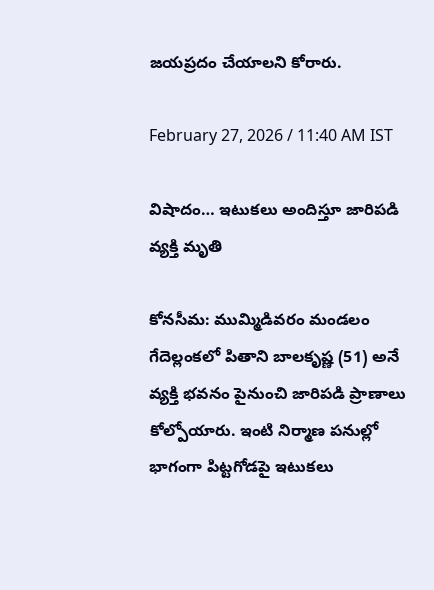జయప్రదం చేయాలని కోరారు.

February 27, 2026 / 11:40 AM IST

విషాదం… ఇటుకలు అందిస్తూ జారిపడి వ్యక్తి మృతి

కోనసీమ: ముమ్మిడివరం మండలం గేదెల్లంకలో పితాని బాలకృష్ణ (51) అనే వ్యక్తి భవనం పైనుంచి జారిపడి ప్రాణాలు కోల్పోయారు. ఇంటి నిర్మాణ పనుల్లో భాగంగా పిట్టగోడపై ఇటుకలు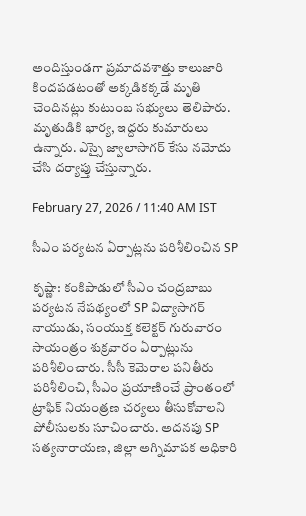అందిస్తుండగా ప్రమాదవశాత్తు కాలుజారి కిందపడటంతో అక్కడికక్కడే మృతి చెందినట్లు కుటుంబ సభ్యులు తెలిపారు. మృతుడికి భార్య, ఇద్దరు కుమారులు ఉన్నారు. ఎస్సై జ్వాలాసాగర్ కేసు నమోదు చేసి దర్యాప్తు చేస్తున్నారు.

February 27, 2026 / 11:40 AM IST

సీఎం పర్యటన ఏర్పాట్లను పరిశీలించిన SP

కృష్ణా: కంకిపాడులో సీఎం చంద్రబాబు పర్యటన నేపథ్యంలో SP విద్యాసాగర్ నాయుడు, సంయుక్త కలెక్టర్ గురువారం సాయంత్రం శుక్రవారం ఏర్పాట్లును పరిశీలించారు. సీసీ కెమెరాల పనితీరు పరిశీలించి, సీఎం ప్రయాణించే ప్రాంతంలో ట్రాఫిక్ నియంత్రణ చర్యలు తీసుకోవాలని పోలీసులకు సూచించారు. అదనపు SP సత్యనారాయణ, జిల్లా అగ్నిమాపక అధికారి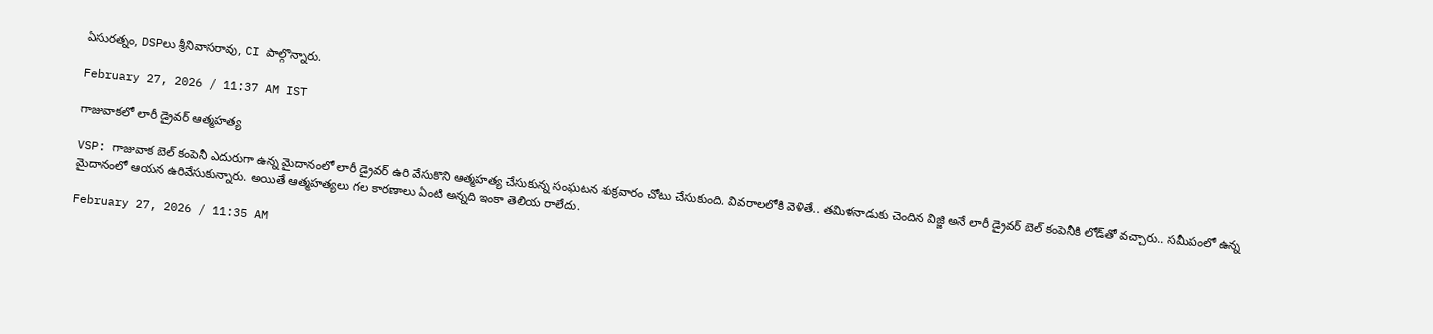ఏసురత్నం, DSPలు శ్రీనివాసరావు, CI పాల్గొన్నారు.

February 27, 2026 / 11:37 AM IST

గాజువాకలో లారీ డ్రైవర్ ఆత్మహత్య

VSP: గాజువాక బెల్ కంపెనీ ఎదురుగా ఉన్న మైదానంలో లారీ డ్రైవర్ ఉరి వేసుకొని ఆత్మహత్య చేసుకున్న సంఘటన శుక్రవారం చోటు చేసుకుంది. వివరాలలోకి వెళితే.. తమిళనాడుకు చెందిన విజ్జి అనే లారీ డ్రైవర్ బెల్ కంపెనీకి లోడ్‌తో వచ్చారు.. సమీపంలో ఉన్న మైదానంలో ఆయన ఉరివేసుకున్నారు. అయితే ఆత్మహత్యలు గల కారణాలు ఏంటి అన్నది ఇంకా తెలియ రాలేదు.

February 27, 2026 / 11:35 AM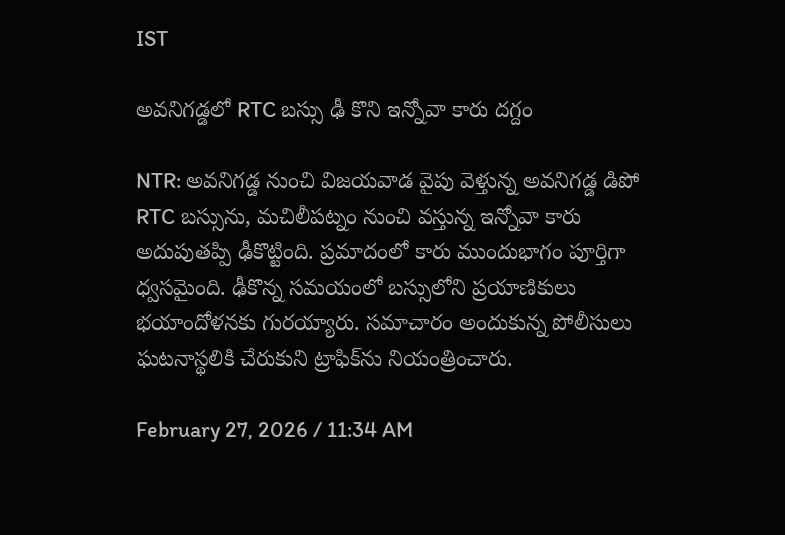IST

అవనిగడ్డలో RTC బస్సు ఢీ కొని ఇన్నోవా కారు దగ్దం

NTR: అవనిగడ్డ నుంచి విజయవాడ వైపు వెళ్తున్న అవనిగడ్డ డిపో RTC బస్సును, మచిలీపట్నం నుంచి వస్తున్న ఇన్నోవా కారు అదుపుతప్పి ఢీకొట్టింది. ప్రమాదంలో కారు ముందుభాగం పూర్తిగా ధ్వసమైంది. ఢీకొన్న సమయంలో బస్సులోని ప్రయాణికులు భయాందోళనకు గురయ్యారు. సమాచారం అందుకున్న పోలీసులు ఘటనాస్థలికి చేరుకుని ట్రాఫిక్‌ను నియంత్రించారు.

February 27, 2026 / 11:34 AM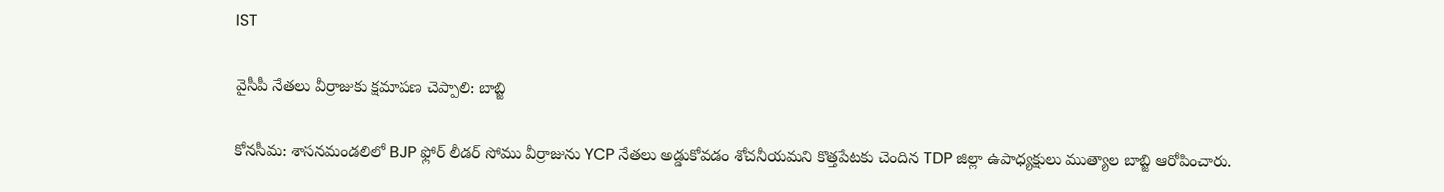IST

వైసీపీ నేతలు వీర్రాజుకు క్షమాపణ చెప్పాలి: బాబ్జి

కోనసీమ: శాసనమండలిలో BJP ఫ్లోర్ లీడర్ సోము వీర్రాజును YCP నేతలు అడ్డుకోవడం శోచనీయమని కొత్తపేటకు చెందిన TDP జిల్లా ఉపాధ్యక్షులు ముత్యాల బాబ్జి ఆరోపించారు.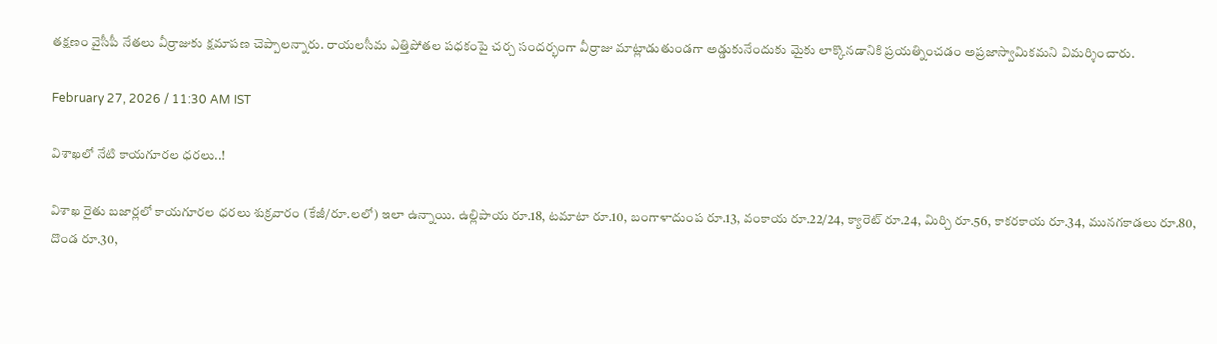తక్షణం వైసీపీ నేతలు వీర్రాజుకు క్షమాపణ చెప్పాలన్నారు. రాయలసీమ ఎత్తిపోతల పధకంపై చర్చ సందర్భంగా వీర్రాజు మాట్లాడుతుండగా అడ్డుకునేందుకు మైకు లాక్కొనడానికి ప్రయత్నించడం అప్రజాస్వామికమని విమర్శించారు.

February 27, 2026 / 11:30 AM IST

విశాఖలో నేటి కాయగూరల ధరలు..!

విశాఖ రైతు బజార్లలో కాయగూరల ధరలు శుక్రవారం (కేజీ/రూ.లలో) ఇలా ఉన్నాయి. ఉల్లిపాయ రూ.18, టమాటా రూ.10, బంగాళాదుంప రూ.13, వంకాయ రూ.22/24, క్యారెట్ రూ.24, మిర్చి రూ.56, కాకరకాయ రూ.34, మునగకాడలు రూ.80, దొండ రూ.30,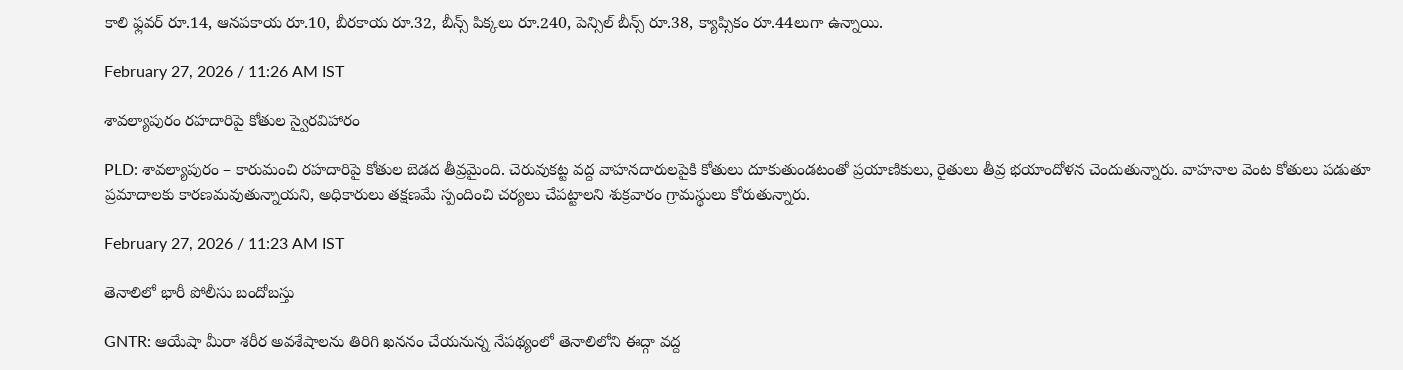కాలి ఫ్లవర్ రూ.14, ఆనపకాయ రూ.10, బీరకాయ రూ.32, బీన్స్ పిక్కలు రూ.240, పెన్సిల్ బీన్స్ రూ.38, క్యాప్సికం రూ.44లుగా ఉన్నాయి.

February 27, 2026 / 11:26 AM IST

శావల్యాపురం రహదారిపై కోతుల స్వైరవిహారం

PLD: శావల్యాపురం – కారుమంచి రహదారిపై కోతుల బెడద తీవ్రమైంది. చెరువుకట్ట వద్ద వాహనదారులపైకి కోతులు దూకుతుండటంతో ప్రయాణికులు, రైతులు తీవ్ర భయాందోళన చెందుతున్నారు. వాహనాల వెంట కోతులు పడుతూ ప్రమాదాలకు కారణమవుతున్నాయని, అధికారులు తక్షణమే స్పందించి చర్యలు చేపట్టాలని శుక్రవారం గ్రామస్థులు కోరుతున్నారు.

February 27, 2026 / 11:23 AM IST

తెనాలిలో భారీ పోలీసు బందోబస్తు

GNTR: ఆయేషా మీరా శరీర అవశేషాలను తిరిగి ఖననం చేయనున్న నేపథ్యంలో తెనాలిలోని ఈద్గా వద్ద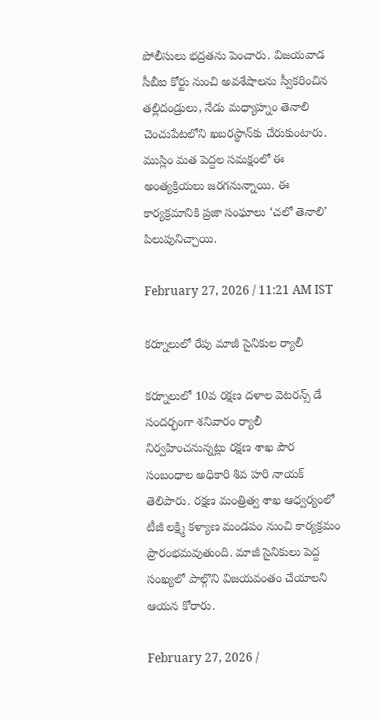పోలీసులు భద్రతను పెంచారు. విజయవాడ సీబీఐ కోర్టు నుంచి అవశేషాలను స్వీకరించిన తల్లిదండ్రులు, నేడు మధ్యాహ్నం తెనాలి చెంచుపేటలోని ఖబరస్థాన్‌కు చేరుకుంటారు. ముస్లిం మత పెద్దల సమక్షంలో ఈ అంత్యక్రియలు జరగనున్నాయి. ఈ కార్యక్రమానికి ప్రజా సంఘాలు ‘చలో తెనాలి’ పిలుపునిచ్చాయి.

February 27, 2026 / 11:21 AM IST

కర్నూలులో రేపు మాజీ సైనికుల ర్యాలీ

కర్నూలులో 10వ రక్షణ దళాల వెటరన్స్ డే సందర్భంగా శనివారం ర్యాలీ నిర్వహించనున్నట్లు రక్షణ శాఖ పౌర సంబంధాల అధికారి శివ హరి నాయక్ తెలిపారు. రక్షణ మంత్రిత్వ శాఖ ఆధ్వర్యంలో టీజీ లక్ష్మి కళ్యాణ మండపం నుంచి కార్యక్రమం ప్రారంభమవుతుంది. మాజీ సైనికులు పెద్ద సంఖ్యలో పాల్గొని విజయవంతం చేయాలని ఆయన కోరారు.

February 27, 2026 /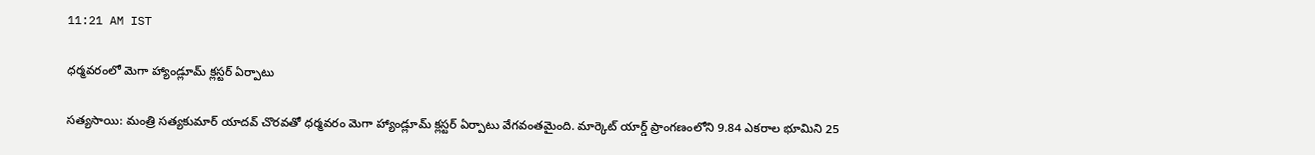11:21 AM IST

ధర్మవరంలో మెగా హ్యాండ్లూమ్ క్లస్టర్ ఏర్పాటు

సత్యసాయి: మంత్రి సత్యకుమార్ యాదవ్ చొరవతో ధర్మవరం మెగా హ్యాండ్లూమ్ క్లస్టర్ ఏర్పాటు వేగవంతమైంది. మార్కెట్ యార్డ్ ప్రాంగణంలోని 9.84 ఎకరాల భూమిని 25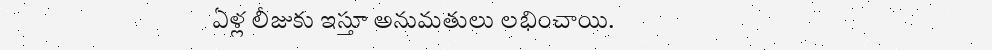ఏళ్ల లీజుకు ఇస్తూ అనుమతులు లభించాయి.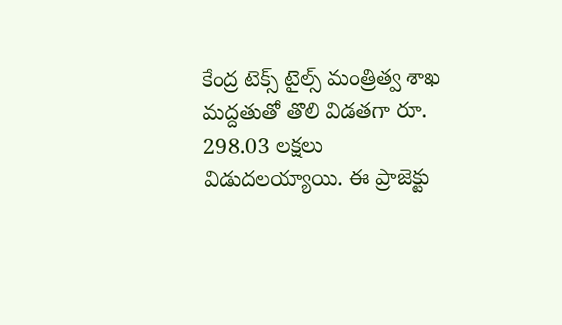కేంద్ర టెక్స్ టైల్స్ మంత్రిత్వ శాఖ మద్దతుతో తొలి విడతగా రూ. 298.03 లక్షలు విడుదలయ్యాయి. ఈ ప్రాజెక్టు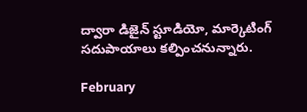ద్వారా డిజైన్ స్టూడియో, మార్కెటింగ్ సదుపాయాలు కల్పించనున్నారు.

February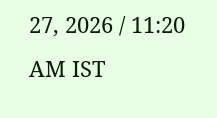27, 2026 / 11:20 AM IST